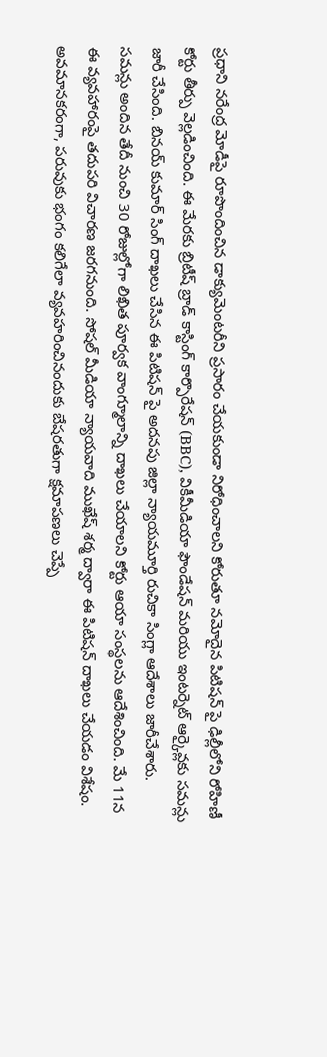ప్రధాని నరేంద్ర మోడీపై రూపొందించిన డాక్యుమెంటరీని ప్రసారం చేయకుండా నిరోధించాలని కోరుతూ నమోదైన పిటిషన్ పై ఢిల్లీలోని రోహిణీ కోర్టు తీర్పు వెల్లడించింది. ఈ మేరకు బ్రిటీష్ బ్రాడ్ కాస్టింగ్ కార్పొరేషన్ (BBC), వికీమీడియా ఫౌండేషన్ మరియు ఇంటర్నెట్ ఆర్కైవ్లకు సమన్లు జారీ చేసింది. బినయ్ కుమార్ సింగ్ దాఖలు చేసిన ఈ పిటిషన్ పై అదనపు జిల్లా న్యాయమూర్తి రుచికా సింగ్లా ఆదేశాలు జారీచేశారు.
సమన్లు అందిన తేదీ నుంచి 30 రోజుల్లోగా లిఖిత పూర్వక వాంగ్మూలాన్ని దాఖలు చేయాలని కోర్టు ఆయా సంస్థలను ఆదేశించింది. మే 11న ఈ వ్యవహారంపై తదుపరి విచారణ జరగనుంది. సోషల్ మీడియా న్యాయవాది ముఖేష్ శర్మ ద్వారా ఈ పిటిషన్ దాఖలు చేయడం విశేషం. అవమానకరంగా, పరువుకు భంగం కలిగేలా వ్యవహరించినందుకు బేషరతుగా క్షమాపణలు చెప్పే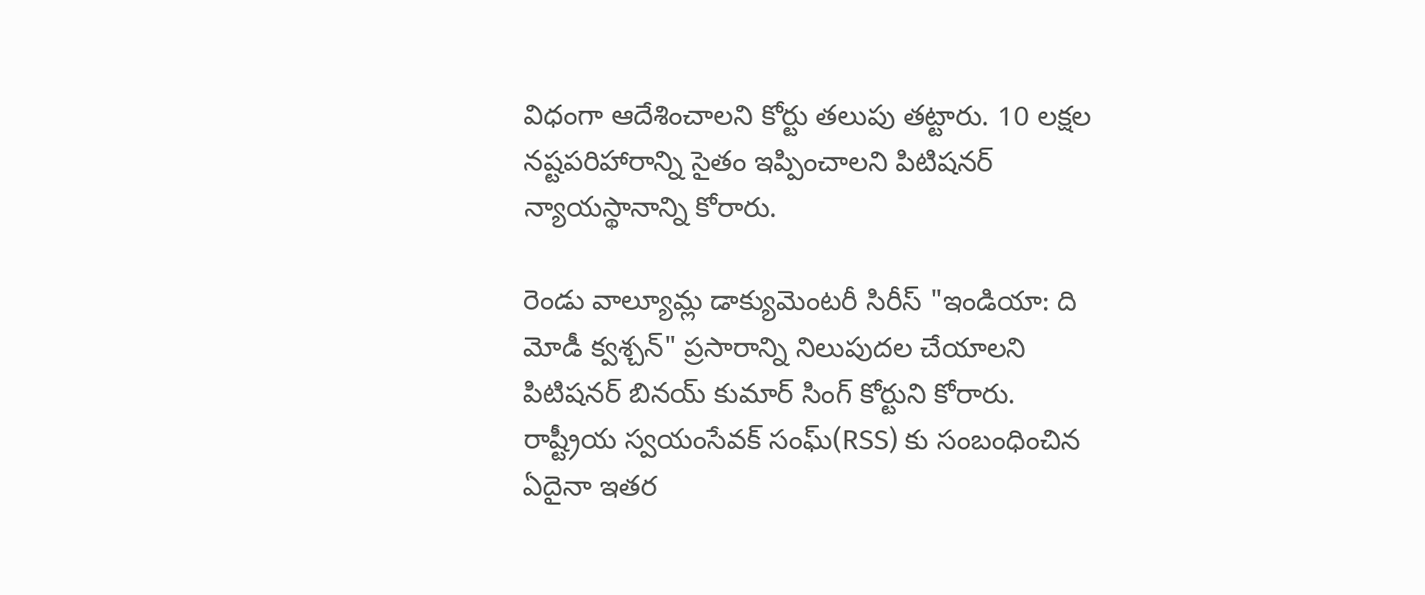విధంగా ఆదేశించాలని కోర్టు తలుపు తట్టారు. 10 లక్షల నష్టపరిహారాన్ని సైతం ఇప్పించాలని పిటిషనర్ న్యాయస్థానాన్ని కోరారు.

రెండు వాల్యూమ్ల డాక్యుమెంటరీ సిరీస్ "ఇండియా: ది మోడీ క్వశ్చన్" ప్రసారాన్ని నిలుపుదల చేయాలని పిటిషనర్ బినయ్ కుమార్ సింగ్ కోర్టుని కోరారు. రాష్ట్రీయ స్వయంసేవక్ సంఘ్(RSS) కు సంబంధించిన ఏదైనా ఇతర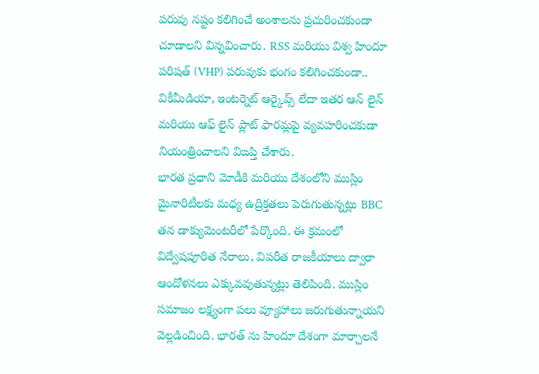పరువు నష్టం కలిగించే అంశాలను ప్రచురించకుండా చూడాలని విన్నవించారు. RSS మరియు విశ్వ హిందూ పరిషత్ (VHP) పరువుకు భంగం కలిగించకుండా.. వికీమీడియా, ఇంటర్నెట్ ఆర్కైవ్స్ లేదా ఇతర ఆన్ లైన్ మరియు ఆఫ్ లైన్ ప్లాట్ ఫారమ్లపై వ్యవహరించకుడా నియంత్రించాలని విఙప్తి చేశారు.
భారత ప్రధాని మోడీకి మరియు దేశంలోని ముస్లిం మైనారిటీలకు మధ్య ఉద్రిక్తతలు పెరుగుతున్నట్లు BBC తన డాక్యుమెంటరీలో పేర్కొంది. ఈ క్రమంలో విద్వేషపూరిత నేరాలు, విపరీత రాజకీయాలు ద్వారా ఆందోళనలు ఎక్కువవుతున్నట్లు తెలిపింది. ముస్లిం సమాజం లక్ష్యంగా పలు వ్యూహాలు జరుగుతున్నాయని వెల్లడించింది. భారత్ ను హిందూ దేశంగా మార్చాలనే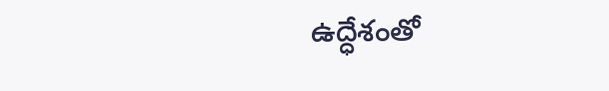ఉద్ధేశంతో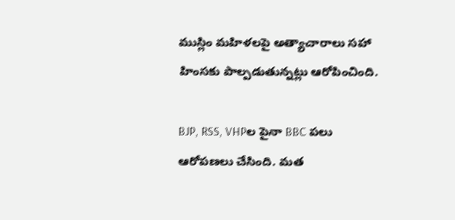ముస్లిం మహిళలపై అత్యాచారాలు సహా హింసకు పాల్పడుతున్నట్లు ఆరోపించింది.

BJP, RSS, VHPల పైనా BBC పలు ఆరోపణలు చేసింది. మత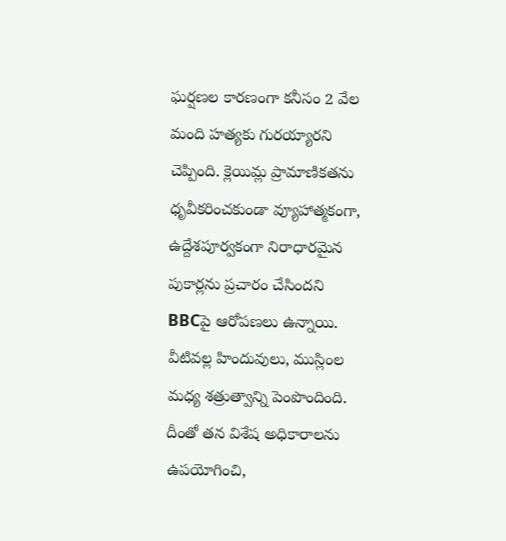ఘర్షణల కారణంగా కనీసం 2 వేల మంది హత్యకు గురయ్యారని చెప్పింది. క్లెయిమ్ల ప్రామాణికతను ధృవీకరించకుండా వ్యూహాత్మకంగా, ఉద్దేశపూర్వకంగా నిరాధారమైన పుకార్లను ప్రచారం చేసిందని BBCపై ఆరోపణలు ఉన్నాయి. వీటివల్ల హిందువులు, ముస్లింల మధ్య శత్రుత్వాన్ని పెంపొందింది. దీంతో తన విశేష అధికారాలను ఉపయోగించి,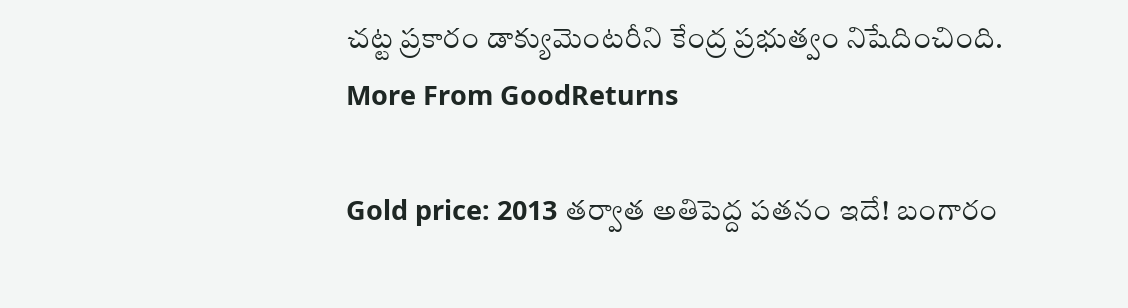చట్ట ప్రకారం డాక్యుమెంటరీని కేంద్ర ప్రభుత్వం నిషేదించింది.
More From GoodReturns

Gold price: 2013 తర్వాత అతిపెద్ద పతనం ఇదే! బంగారం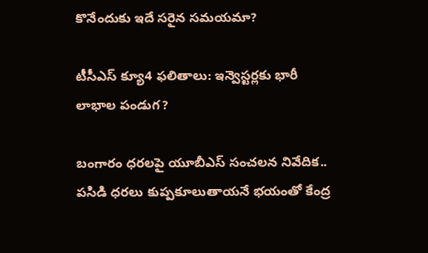కొనేందుకు ఇదే సరైన సమయమా?

టీసీఎస్ క్యూ4 ఫలితాలు: ఇన్వెస్టర్లకు భారీ లాభాల పండుగ?

బంగారం ధరలపై యూబీఎస్ సంచలన నివేదిక.. పసిడి ధరలు కుప్పకూలుతాయనే భయంతో కేంద్ర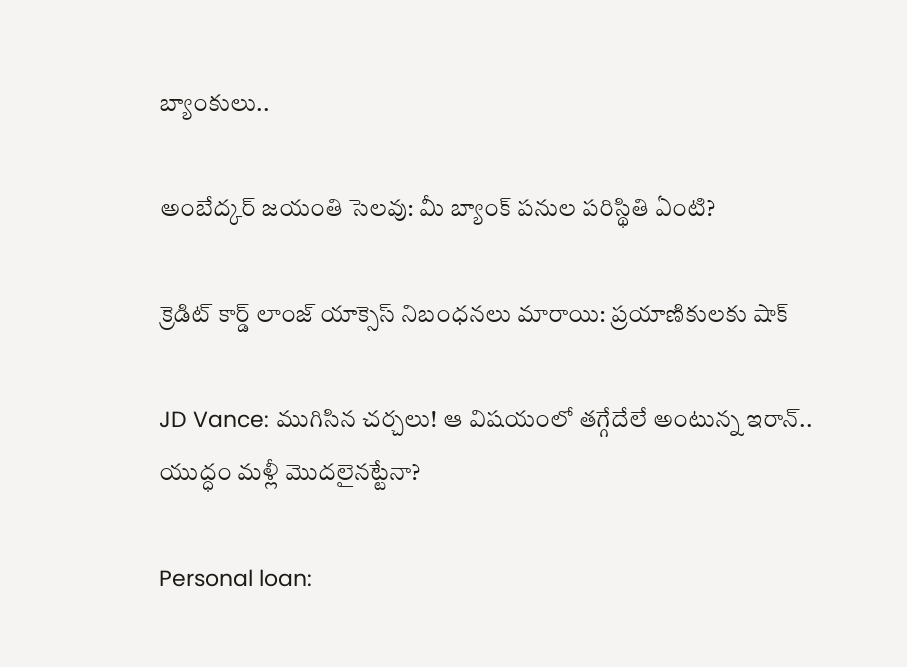బ్యాంకులు..

అంబేద్కర్ జయంతి సెలవు: మీ బ్యాంక్ పనుల పరిస్థితి ఏంటి?

క్రెడిట్ కార్డ్ లాంజ్ యాక్సెస్ నిబంధనలు మారాయి: ప్రయాణికులకు షాక్

JD Vance: ముగిసిన చర్చలు! ఆ విషయంలో తగ్గేదేలే అంటున్న ఇరాన్.. యుద్ధం మళ్లీ మొదలైనట్టేనా?

Personal loan: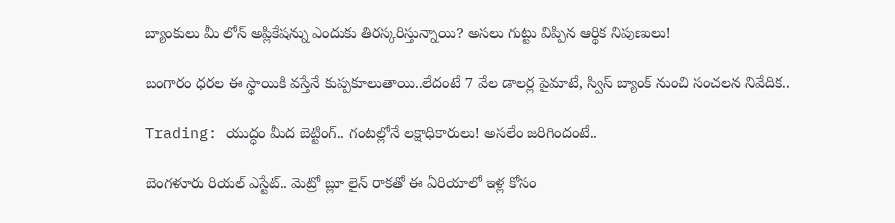బ్యాంకులు మీ లోన్ అప్లికేషన్ను ఎందుకు తిరస్కరిస్తున్నాయి? అసలు గుట్టు విప్పిన ఆర్థిక నిపుణులు!

బంగారం ధరల ఈ స్థాయికి వస్తేనే కుప్పకూలుతాయి..లేదంటే 7 వేల డాలర్ల పైమాటే, స్విస్ బ్యాంక్ నుంచి సంచలన నివేదిక..

Trading: యుద్ధం మీద బెట్టింగ్.. గంటల్లోనే లక్షాధికారులు! అసలేం జరిగిందంటే..

బెంగళూరు రియల్ ఎస్టేట్.. మెట్రో బ్లూ లైన్ రాకతో ఈ ఏరియాలో ఇళ్ల కోసం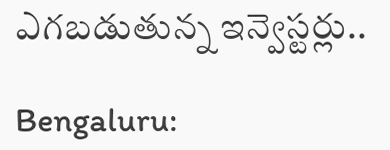ఎగబడుతున్న ఇన్వెస్టర్లు..

Bengaluru: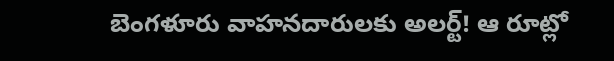బెంగళూరు వాహనదారులకు అలర్ట్! ఆ రూట్లో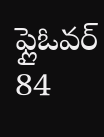ఫ్లైఓవర్ 84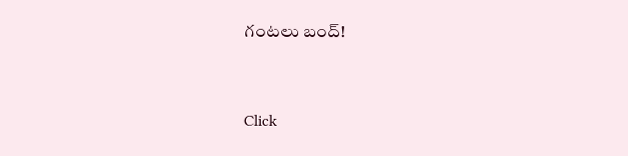గంటలు బంద్!



Click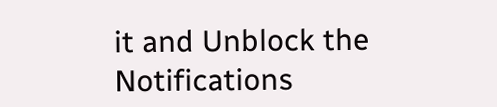it and Unblock the Notifications